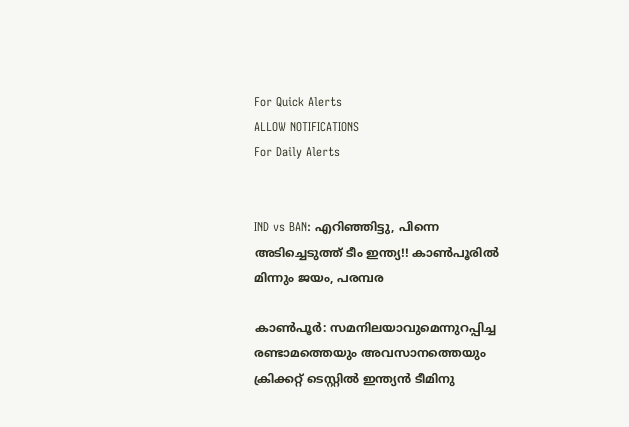For Quick Alerts
ALLOW NOTIFICATIONS
For Daily Alerts


IND vs BAN: എറിഞ്ഞിട്ടു, പിന്നെ അടിച്ചെടുത്ത് ടീം ഇന്ത്യ!! കാണ്‍പൂരില്‍ മിന്നും ജയം, പരമ്പര

കാണ്‍പൂര്‍: സമനിലയാവുമെന്നുറപ്പിച്ച രണ്ടാമത്തെയും അവസാനത്തെയും ക്രിക്കറ്റ് ടെസ്റ്റില്‍ ഇന്ത്യന്‍ ടീമിനു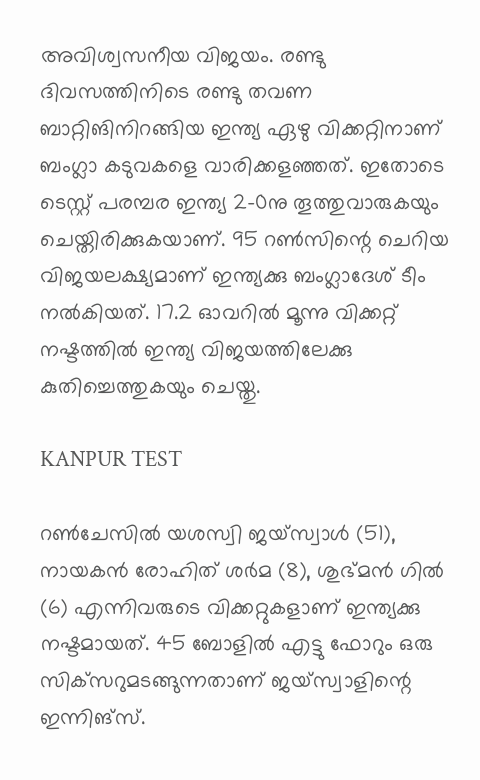അവിശ്വസനീയ വിജയം. രണ്ടു ദിവസത്തിനിടെ രണ്ടു തവണ ബാറ്റിങിനിറങ്ങിയ ഇന്ത്യ ഏഴു വിക്കറ്റിനാണ് ബംഗ്ലാ കടുവകളെ വാരിക്കളഞ്ഞത്. ഇതോടെ ടെസ്റ്റ് പരമ്പര ഇന്ത്യ 2-0നു തൂത്തുവാരുകയും ചെയ്തിരിക്കുകയാണ്. 95 റണ്‍സിന്റെ ചെറിയ വിജയലക്ഷ്യമാണ് ഇന്ത്യക്കു ബംഗ്ലാദേശ് ടീം നല്‍കിയത്. 17.2 ഓവറില്‍ മൂന്നു വിക്കറ്റ് നഷ്ടത്തില്‍ ഇന്ത്യ വിജയത്തിലേക്കു കുതിച്ചെത്തുകയും ചെയ്തു.

KANPUR TEST

റണ്‍ചേസില്‍ യശസ്വി ജയ്‌സ്വാള്‍ (51), നായകന്‍ രോഹിത് ശര്‍മ (8), ശുഭ്മന്‍ ഗില്‍ (6) എന്നിവരുടെ വിക്കറ്റുകളാണ് ഇന്ത്യക്കു നഷ്ടമായത്. 45 ബോളില്‍ എട്ടു ഫോറും ഒരു സിക്‌സറുമടങ്ങുന്നതാണ് ജയ്‌സ്വാളിന്റെ ഇന്നിങ്‌സ്.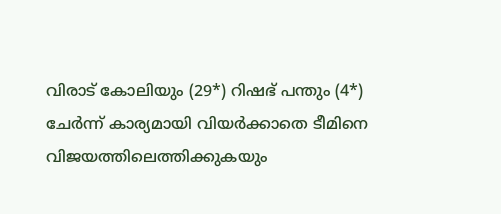വിരാട് കോലിയും (29*) റിഷഭ് പന്തും (4*) ചേര്‍ന്ന് കാര്യമായി വിയര്‍ക്കാതെ ടീമിനെ വിജയത്തിലെത്തിക്കുകയും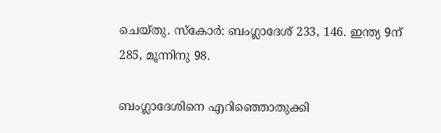ചെയ്തു. സ്‌കോര്‍: ബംഗ്ലാദേശ് 233, 146. ഇന്ത്യ 9ന് 285, മൂന്നിനു 98.

ബംഗ്ലാദേശിനെ എറിഞ്ഞൊതുക്കി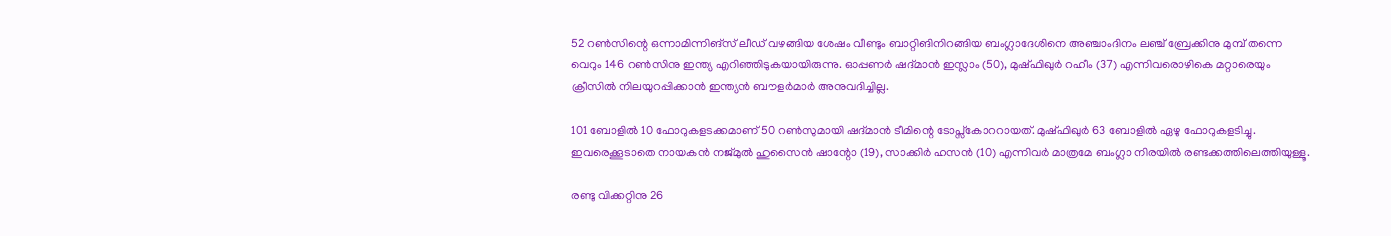52 റണ്‍സിന്റെ ഒന്നാമിന്നിങ്‌സ് ലീഡ് വഴങ്ങിയ ശേഷം വീണ്ടും ബാറ്റിങിനിറങ്ങിയ ബംഗ്ലാദേശിനെ അഞ്ചാംദിനം ലഞ്ച് ബ്രേക്കിനു മുമ്പ് തന്നെ വെറും 146 റണ്‍സിനു ഇന്ത്യ എറിഞ്ഞിടുകയായിരുന്നു. ഓപ്പണര്‍ ഷദ്മാന്‍ ഇസ്ലാം (50), മുഷ്ഫിഖുര്‍ റഹീം (37) എന്നിവരൊഴികെ മറ്റാരെയും ക്രീസില്‍ നിലയുറപ്പിക്കാന്‍ ഇന്ത്യന്‍ ബൗളര്‍മാര്‍ അനുവദിച്ചില്ല.

101 ബോളില്‍ 10 ഫോറുകളടക്കമാണ് 50 റണ്‍സുമായി ഷദ്മാന്‍ ടീമിന്റെ ടോപ്സ്‌കോററായത്. മുഷ്ഫിഖുര്‍ 63 ബോളില്‍ ഏഴു ഫോറുകളടിച്ചു. ഇവരെക്കൂടാതെ നായകന്‍ നജ്മുല്‍ ഹുസൈന്‍ ഷാന്റോ (19), സാക്കിര്‍ ഹസന്‍ (10) എന്നിവര്‍ മാത്രമേ ബംഗ്ലാ നിരയില്‍ രണ്ടക്കത്തിലെത്തിയുള്ളൂ.

രണ്ടു വിക്കറ്റിനു 26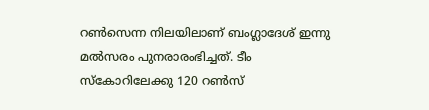റണ്‍സെന്ന നിലയിലാണ് ബംഗ്ലാദേശ് ഇന്നു മല്‍സരം പുനരാരംഭിച്ചത്. ടീം സ്‌കോറിലേക്കു 120 റണ്‍സ്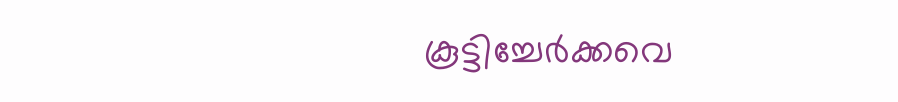കൂട്ടിച്ചേര്‍ക്കവെ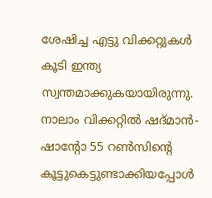ശേഷിച്ച എട്ടു വിക്കറ്റുകള്‍ കൂടി ഇന്ത്യ സ്വന്തമാക്കുകയായിരുന്നു. നാലാം വിക്കറ്റില്‍ ഷദ്മാന്‍- ഷാന്റോ 55 റണ്‍സിന്റെ കൂട്ടുകെട്ടുണ്ടാക്കിയപ്പോള്‍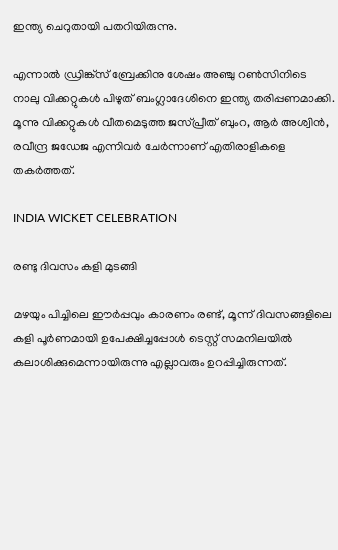ഇന്ത്യ ചെറുതായി പതറിയിരുന്നു.

എന്നാല്‍ ഡ്രിങ്ക്‌സ് ബ്രേക്കിനു ശേഷം അഞ്ചു റണ്‍സിനിടെ നാലു വിക്കറ്റുകള്‍ പിഴുത് ബംഗ്ലാദേശിനെ ഇന്ത്യ തരിപ്പണമാക്കി. മൂന്നു വിക്കറ്റുകള്‍ വീതമെടുത്ത ജസ്പ്രീത് ബുംറ, ആര്‍ അശ്വിന്‍, രവീന്ദ്ര ജഡേജ എന്നിവര്‍ ചേര്‍ന്നാണ് എതിരാളികളെ തകര്‍ത്തത്.

INDIA WICKET CELEBRATION

രണ്ടു ദിവസം കളി മുടങ്ങി

മഴയും പിച്ചിലെ ഈര്‍പ്പവും കാരണം രണ്ട്, മൂന്ന് ദിവസങ്ങളിലെ കളി പൂര്‍ണമായി ഉപേക്ഷിച്ചപ്പോള്‍ ടെസ്റ്റ് സമനിലയില്‍ കലാശിക്കുമെന്നായിരുന്നു എല്ലാവരും ഉറപ്പിച്ചിരുന്നത്.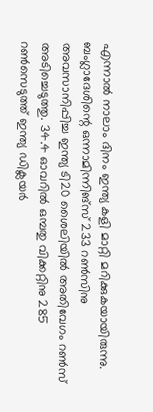എന്നാല്‍ നാലാം ദിനം ഇന്ത്യ കളി മാറ്റി മറിക്കുകയായിരുന്നു. ബംഗ്ലാദേശിന്റെ ഒന്നാമിന്നിങ്‌സ് 233 റണ്‍സിനു അവസാനിപ്പിച്ച ഇന്ത്യ ടി20 ശൈലിയില്‍ അതിവേഗം റണ്‍സ് അടിച്ചെടുത്തു. 34.4 ഓവറില്‍ ഒമ്പതു വിക്കറ്റിനു 285 റണ്‍സെടുത്ത് ഇന്ത്യ ഡിക്ലയര്‍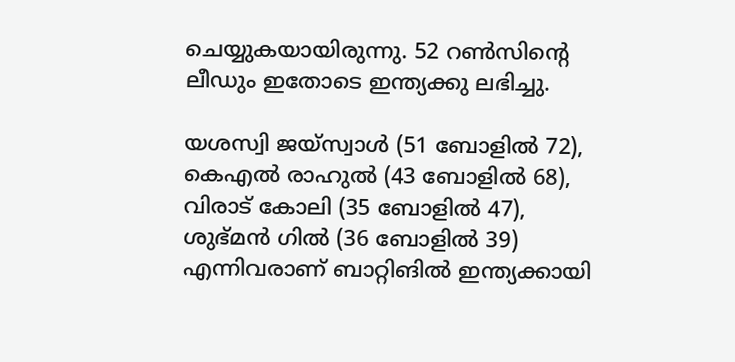ചെയ്യുകയായിരുന്നു. 52 റണ്‍സിന്റെ ലീഡും ഇതോടെ ഇന്ത്യക്കു ലഭിച്ചു.

യശസ്വി ജയ്‌സ്വാള്‍ (51 ബോളില്‍ 72), കെഎല്‍ രാഹുല്‍ (43 ബോളില്‍ 68), വിരാട് കോലി (35 ബോളില്‍ 47), ശുഭ്മന്‍ ഗില്‍ (36 ബോളില്‍ 39) എന്നിവരാണ് ബാറ്റിങില്‍ ഇന്ത്യക്കായി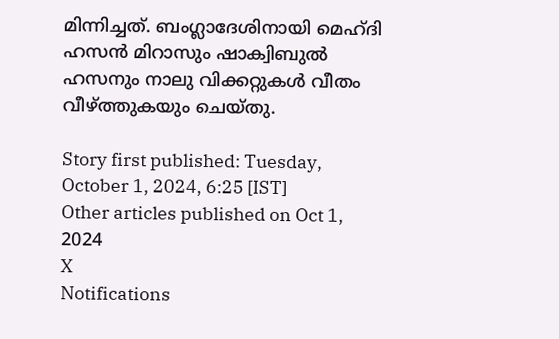മിന്നിച്ചത്. ബംഗ്ലാദേശിനായി മെഹ്ദി ഹസന്‍ മിറാസും ഷാക്വിബുല്‍ ഹസനും നാലു വിക്കറ്റുകള്‍ വീതം വീഴ്ത്തുകയും ചെയ്തു.

Story first published: Tuesday, October 1, 2024, 6:25 [IST]
Other articles published on Oct 1, 2024
X
Notifications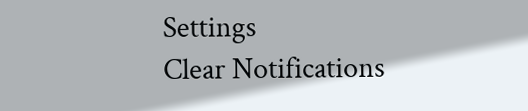Settings
Clear Notifications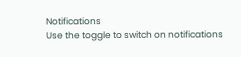Notifications
Use the toggle to switch on notifications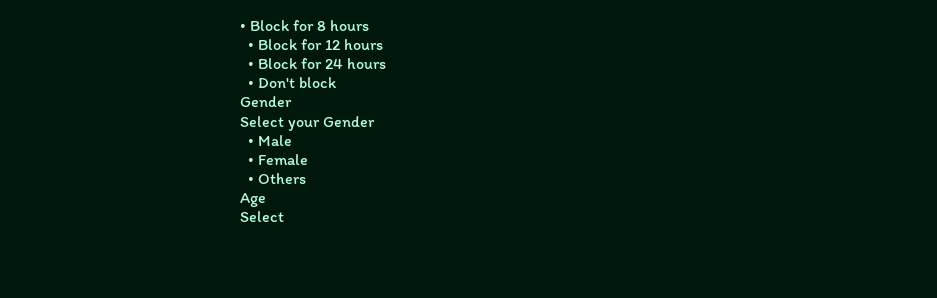• Block for 8 hours
  • Block for 12 hours
  • Block for 24 hours
  • Don't block
Gender
Select your Gender
  • Male
  • Female
  • Others
Age
Select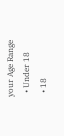your Age Range
  • Under 18
  • 18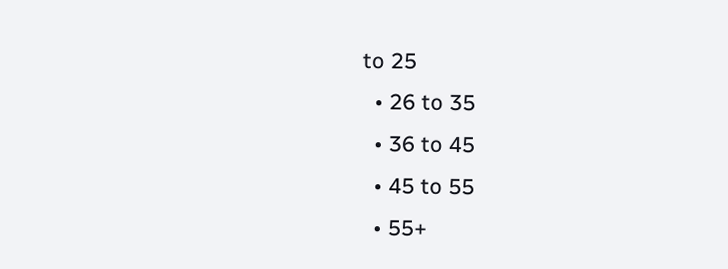to 25
  • 26 to 35
  • 36 to 45
  • 45 to 55
  • 55+